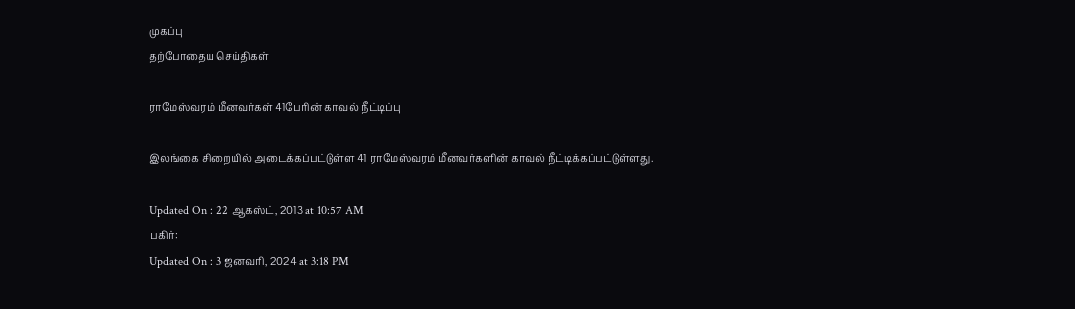முகப்பு
தற்போதைய செய்திகள்

ராமேஸ்வரம் மீனவர்கள் 41பேரின் காவல் நீட்டிப்பு

இலங்கை சிறையில் அடைக்கப்பட்டுள்ள 41 ராமேஸ்வரம் மீனவர்களின் காவல் நீட்டிக்கப்பட்டுள்ளது.

Updated On : 22 ஆகஸ்ட், 2013 at 10:57 AM
பகிர்:
Updated On : 3 ஜனவரி, 2024 at 3:18 PM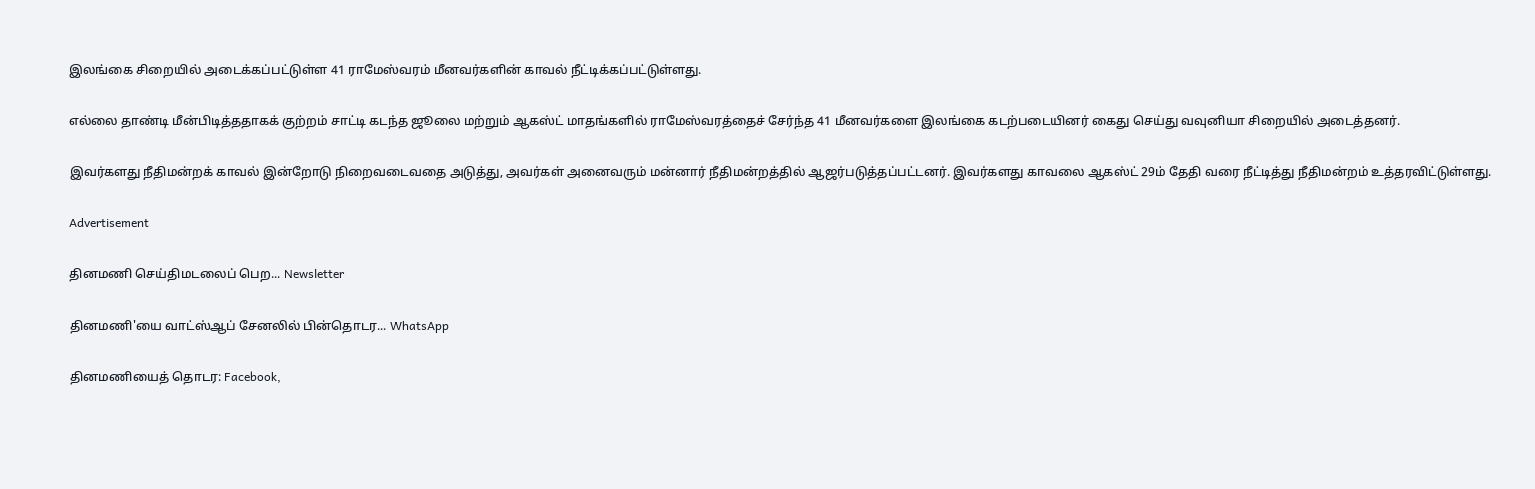இலங்கை சிறையில் அடைக்கப்பட்டுள்ள 41 ராமேஸ்வரம் மீனவர்களின் காவல் நீட்டிக்கப்பட்டுள்ளது.

எல்லை தாண்டி மீன்பிடித்ததாகக் குற்றம் சாட்டி கடந்த ஜூலை மற்றும் ஆகஸ்ட் மாதங்களில் ராமேஸ்வரத்தைச் சேர்ந்த 41 மீனவர்களை இலங்கை கடற்படையினர் கைது செய்து வவுனியா சிறையில் அடைத்தனர்.

இவர்களது நீதிமன்றக் காவல் இன்றோடு நிறைவடைவதை அடுத்து, அவர்கள் அனைவரும் மன்னார் நீதிமன்றத்தில் ஆஜர்படுத்தப்பட்டனர். இவர்களது காவலை ஆகஸ்ட் 29ம் தேதி வரை நீட்டித்து நீதிமன்றம் உத்தரவிட்டுள்ளது.

Advertisement

தினமணி செய்திமடலைப் பெற... Newsletter

தினமணி'யை வாட்ஸ்ஆப் சேனலில் பின்தொடர... WhatsApp

தினமணியைத் தொடர: Facebook,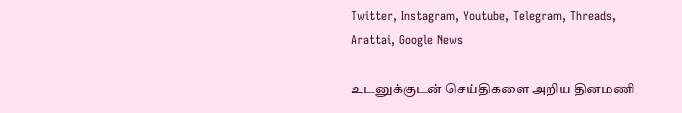Twitter, Instagram, Youtube, Telegram, Threads, Arattai, Google News

உடனுக்குடன் செய்திகளை அறிய தினமணி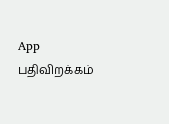App பதிவிறக்கம்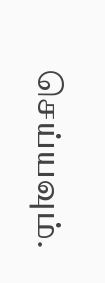செய்யவும்.